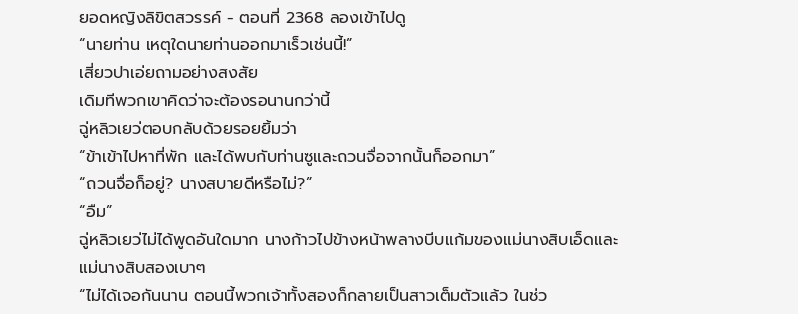ยอดหญิงลิขิตสวรรค์ - ตอนที่ 2368 ลองเข้าไปดู
“นายท่าน เหตุใดนายท่านออกมาเร็วเช่นนี้!”
เสี่ยวปาเอ่ยถามอย่างสงสัย
เดิมทีพวกเขาคิดว่าจะต้องรอนานกว่านี้
ฉู่หลิวเยว่ตอบกลับด้วยรอยยิ้มว่า
“ข้าเข้าไปหาที่พัก และได้พบกับท่านซูและถวนจื่อจากนั้นก็ออกมา”
“ถวนจื่อก็อยู่? นางสบายดีหรือไม่?”
“อืม”
ฉู่หลิวเยว่ไม่ได้พูดอันใดมาก นางก้าวไปข้างหน้าพลางบีบแก้มของแม่นางสิบเอ็ดและแม่นางสิบสองเบาๆ
“ไม่ได้เจอกันนาน ตอนนี้พวกเจ้าทั้งสองก็กลายเป็นสาวเต็มตัวแล้ว ในช่ว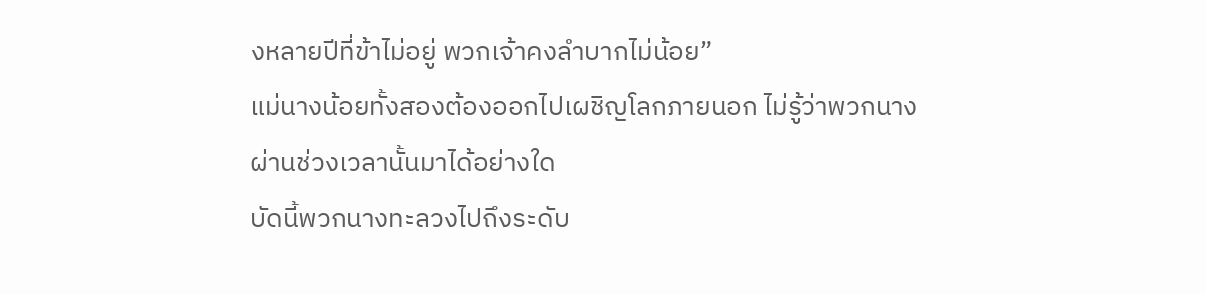งหลายปีที่ข้าไม่อยู่ พวกเจ้าคงลำบากไม่น้อย”
แม่นางน้อยทั้งสองต้องออกไปเผชิญโลกภายนอก ไม่รู้ว่าพวกนางผ่านช่วงเวลานั้นมาได้อย่างใด
บัดนี้พวกนางทะลวงไปถึงระดับ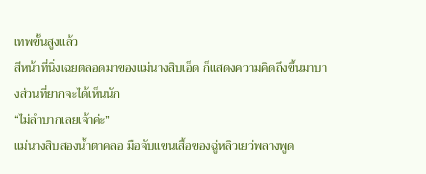เทพขั้นสูงแล้ว
สีหน้าที่นิ่งเฉยตลอดมาของแม่นางสิบเอ็ด ก็แสดงความคิดถึงขึ้นมาบางส่วนที่ยากจะได้เห็นนัก
“ไม่ลำบากเลยเจ้าค่ะ”
แม่นางสิบสองน้ำตาคลอ มือจับแขนเสื้อของฉู่หลิวเยว่พลางพูด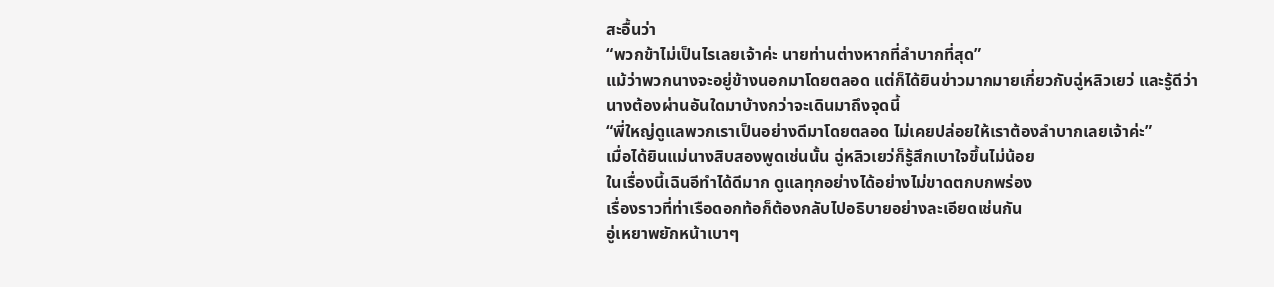สะอื้นว่า
“พวกข้าไม่เป็นไรเลยเจ้าค่ะ นายท่านต่างหากที่ลำบากที่สุด”
แม้ว่าพวกนางจะอยู่ข้างนอกมาโดยตลอด แต่ก็ได้ยินข่าวมากมายเกี่ยวกับฉู่หลิวเยว่ และรู้ดีว่านางต้องผ่านอันใดมาบ้างกว่าจะเดินมาถึงจุดนี้
“พี่ใหญ่ดูแลพวกเราเป็นอย่างดีมาโดยตลอด ไม่เคยปล่อยให้เราต้องลำบากเลยเจ้าค่ะ”
เมื่อได้ยินแม่นางสิบสองพูดเช่นนั้น ฉู่หลิวเยว่ก็รู้สึกเบาใจขึ้นไม่น้อย
ในเรื่องนี้เฉินอีทำได้ดีมาก ดูแลทุกอย่างได้อย่างไม่ขาดตกบกพร่อง
เรื่องราวที่ท่าเรือดอกท้อก็ต้องกลับไปอธิบายอย่างละเอียดเช่นกัน
อู่เหยาพยักหน้าเบาๆ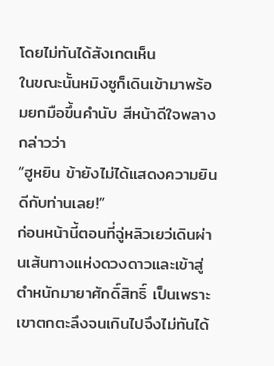โดยไม่ทันได้สังเกตเห็น
ในขณะนั้นหมิงซูก็เดินเข้ามาพร้อมยกมือขึ้นคำนับ สีหน้าดีใจพลางกล่าวว่า
“ฮูหยิน ข้ายังไม่ได้แสดงความยินดีกับท่านเลย!”
ก่อนหน้านี้ตอนที่ฉู่หลิวเยว่เดินผ่านเส้นทางแห่งดวงดาวและเข้าสู่ตำหนักมายาศักดิ์สิทธิ์ เป็นเพราะเขาตกตะลึงจนเกินไปจึงไม่ทันได้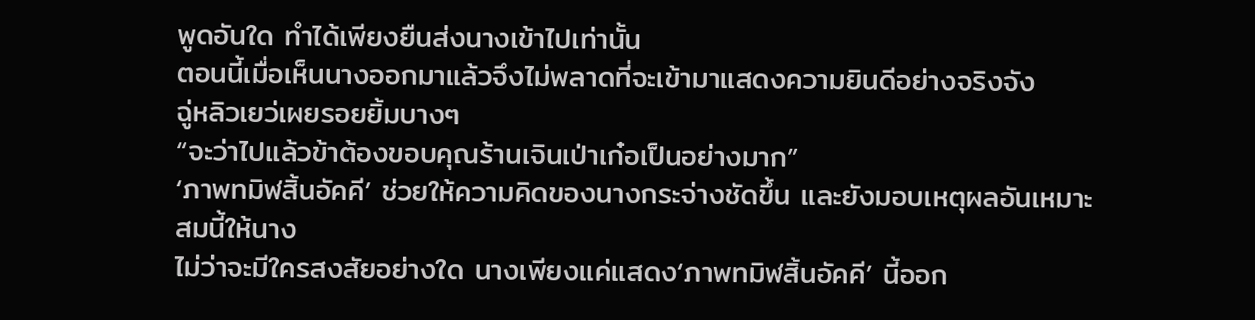พูดอันใด ทำได้เพียงยืนส่งนางเข้าไปเท่านั้น
ตอนนี้เมื่อเห็นนางออกมาแล้วจึงไม่พลาดที่จะเข้ามาแสดงความยินดีอย่างจริงจัง
ฉู่หลิวเยว่เผยรอยยิ้มบางๆ
“จะว่าไปแล้วข้าต้องขอบคุณร้านเจินเป่าเก๋อเป็นอย่างมาก”
‘ภาพทมิฬสิ้นอัคคี’ ช่วยให้ความคิดของนางกระจ่างชัดขึ้น และยังมอบเหตุผลอันเหมาะสมนี้ให้นาง
ไม่ว่าจะมีใครสงสัยอย่างใด นางเพียงแค่แสดง‘ภาพทมิฬสิ้นอัคคี’ นี้ออก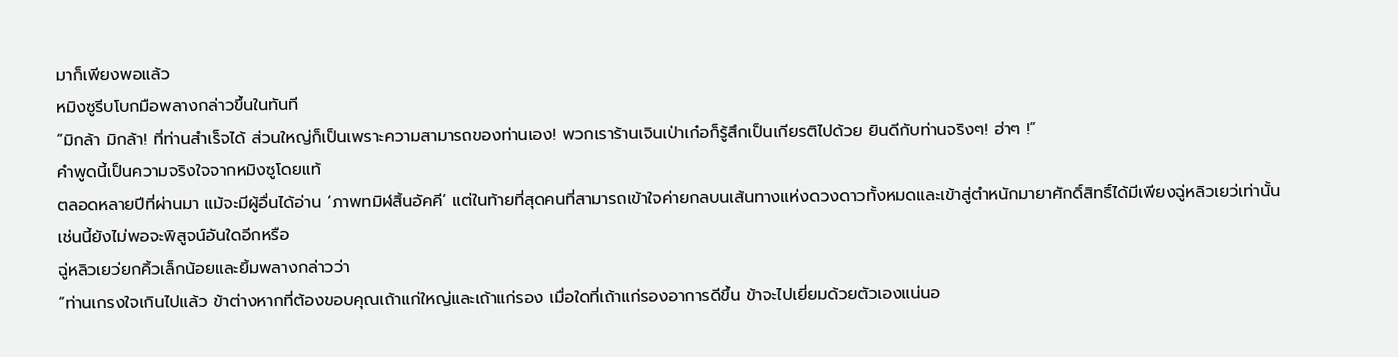มาก็เพียงพอแล้ว
หมิงซูรีบโบกมือพลางกล่าวขึ้นในทันที
“มิกล้า มิกล้า! ที่ท่านสำเร็จได้ ส่วนใหญ่ก็เป็นเพราะความสามารถของท่านเอง! พวกเราร้านเจินเป่าเก๋อก็รู้สึกเป็นเกียรติไปด้วย ยินดีกับท่านจริงๆ! ฮ่าๆ !”
คำพูดนี้เป็นความจริงใจจากหมิงซูโดยแท้
ตลอดหลายปีที่ผ่านมา แม้จะมีผู้อื่นได้อ่าน ‘ภาพทมิฬสิ้นอัคคี’ แต่ในท้ายที่สุดคนที่สามารถเข้าใจค่ายกลบนเส้นทางแห่งดวงดาวทั้งหมดและเข้าสู่ตำหนักมายาศักดิ์สิทธิ์ได้มีเพียงฉู่หลิวเยว่เท่านั้น
เช่นนี้ยังไม่พอจะพิสูจน์อันใดอีกหรือ
ฉู่หลิวเยว่ยกคิ้วเล็กน้อยและยิ้มพลางกล่าวว่า
“ท่านเกรงใจเกินไปแล้ว ข้าต่างหากที่ต้องขอบคุณเถ้าแก่ใหญ่และเถ้าแก่รอง เมื่อใดที่เถ้าแก่รองอาการดีขึ้น ข้าจะไปเยี่ยมด้วยตัวเองแน่นอ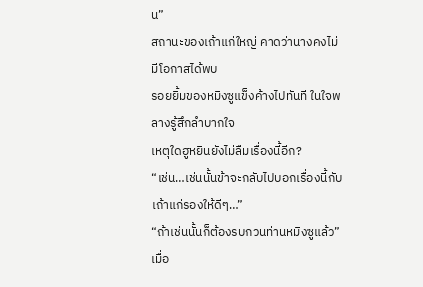น”
สถานะของเถ้าแก่ใหญ่ คาดว่านางคงไม่มีโอกาสได้พบ
รอยยิ้มของหมิงซูแข็งค้างไปทันที ในใจพลางรู้สึกลำบากใจ
เหตุใดฮูหยินยังไม่ลืมเรื่องนี้อีก?
“เช่น…เช่นนั้นข้าจะกลับไปบอกเรื่องนี้กับเถ้าแก่รองให้ดีๆ…”
“ถ้าเช่นนั้นก็ต้องรบกวนท่านหมิงซูแล้ว”
เมื่อ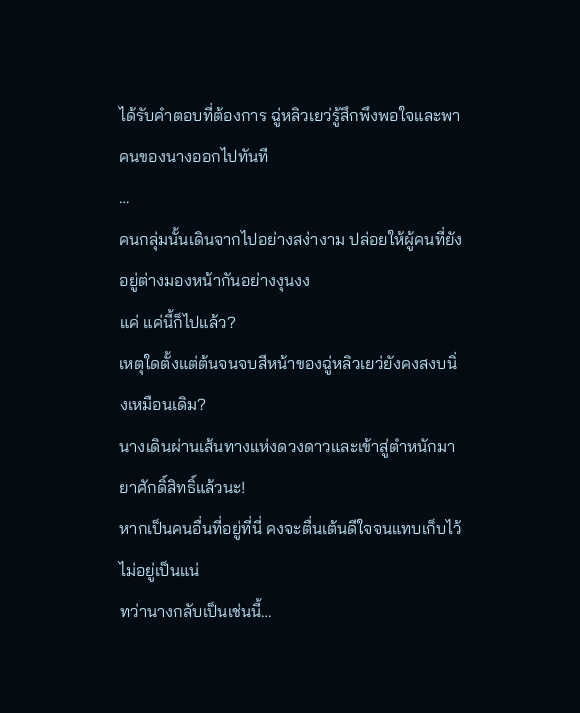ได้รับคำตอบที่ต้องการ ฉู่หลิวเยว่รู้สึกพึงพอใจและพาคนของนางออกไปทันที
…
คนกลุ่มนั้นเดินจากไปอย่างสง่างาม ปล่อยให้ผู้คนที่ยังอยู่ต่างมองหน้ากันอย่างงุนงง
แค่ แค่นี้ก็ไปแล้ว?
เหตุใดตั้งแต่ต้นจนจบสีหน้าของฉู่หลิวเยว่ยังคงสงบนิ่งเหมือนเดิม?
นางเดินผ่านเส้นทางแห่งดวงดาวและเข้าสู่ตำหนักมายาศักดิ์สิทธิ์แล้วนะ!
หากเป็นคนอื่นที่อยู่ที่นี่ คงจะตื่นเต้นดีใจจนแทบเก็บไว้ไม่อยู่เป็นแน่
ทว่านางกลับเป็นเช่นนี้…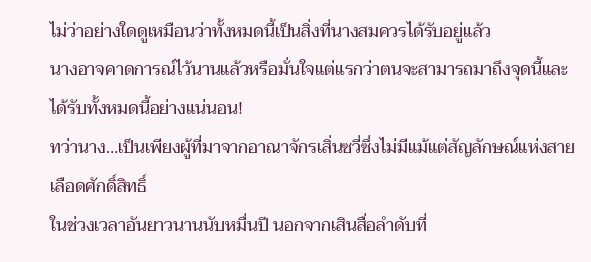ไม่ว่าอย่างใดดูเหมือนว่าทั้งหมดนี้เป็นสิ่งที่นางสมควรได้รับอยู่แล้ว
นางอาจคาดการณ์ไว้นานแล้วหรือมั่นใจแต่แรกว่าตนจะสามารถมาถึงจุดนี้และได้รับทั้งหมดนี้อย่างแน่นอน!
ทว่านาง…เป็นเพียงผู้ที่มาจากอาณาจักรเสิ่นซวี่ซึ่งไม่มีแม้แต่สัญลักษณ์แห่งสายเลือดศักดิ์สิทธิ์
ในช่วงเวลาอันยาวนานนับหมื่นปี นอกจากเสินสื่อลำดับที่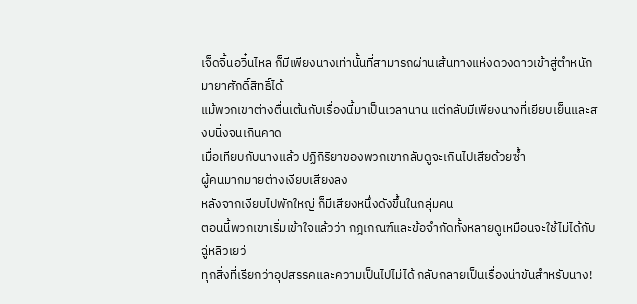เจ็ดจิ้นอวิ๋นไหล ก็มีเพียงนางเท่านั้นที่สามารถผ่านเส้นทางแห่งดวงดาวเข้าสู่ตำหนักมายาศักดิ์สิทธิ์ได้
แม้พวกเขาต่างตื่นเต้นกับเรื่องนี้มาเป็นเวลานาน แต่กลับมีเพียงนางที่เยียบเย็นและสงบนิ่งจนเกินคาด
เมื่อเทียบกับนางแล้ว ปฏิกิริยาของพวกเขากลับดูจะเกินไปเสียด้วยซ้ำ
ผู้คนมากมายต่างเงียบเสียงลง
หลังจากเงียบไปพักใหญ่ ก็มีเสียงหนึ่งดังขึ้นในกลุ่มคน
ตอนนี้พวกเขาเริ่มเข้าใจแล้วว่า กฎเกณฑ์และข้อจำกัดทั้งหลายดูเหมือนจะใช้ไม่ได้กับฉู่หลิวเยว่
ทุกสิ่งที่เรียกว่าอุปสรรคและความเป็นไปไม่ได้ กลับกลายเป็นเรื่องน่าขันสำหรับนาง!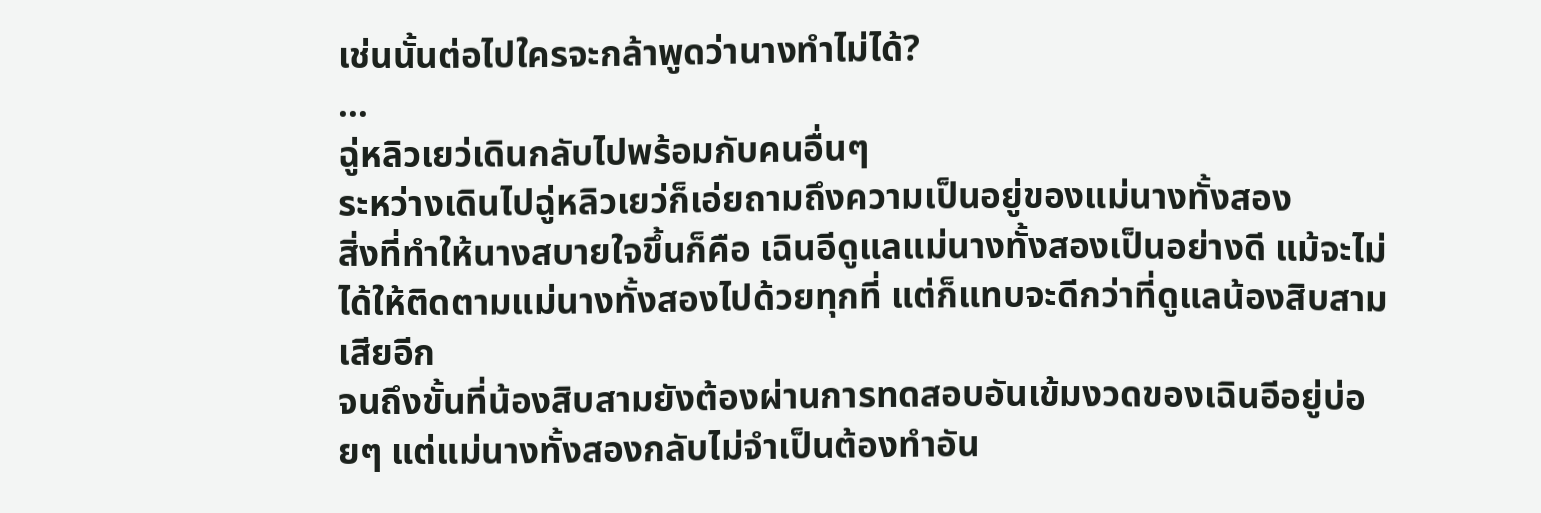เช่นนั้นต่อไปใครจะกล้าพูดว่านางทำไม่ได้?
…
ฉู่หลิวเยว่เดินกลับไปพร้อมกับคนอื่นๆ
ระหว่างเดินไปฉู่หลิวเยว่ก็เอ่ยถามถึงความเป็นอยู่ของแม่นางทั้งสอง
สิ่งที่ทำให้นางสบายใจขึ้นก็คือ เฉินอีดูแลแม่นางทั้งสองเป็นอย่างดี แม้จะไม่ได้ให้ติดตามแม่นางทั้งสองไปด้วยทุกที่ แต่ก็แทบจะดีกว่าที่ดูแลน้องสิบสามเสียอีก
จนถึงขั้นที่น้องสิบสามยังต้องผ่านการทดสอบอันเข้มงวดของเฉินอีอยู่บ่อยๆ แต่แม่นางทั้งสองกลับไม่จำเป็นต้องทำอัน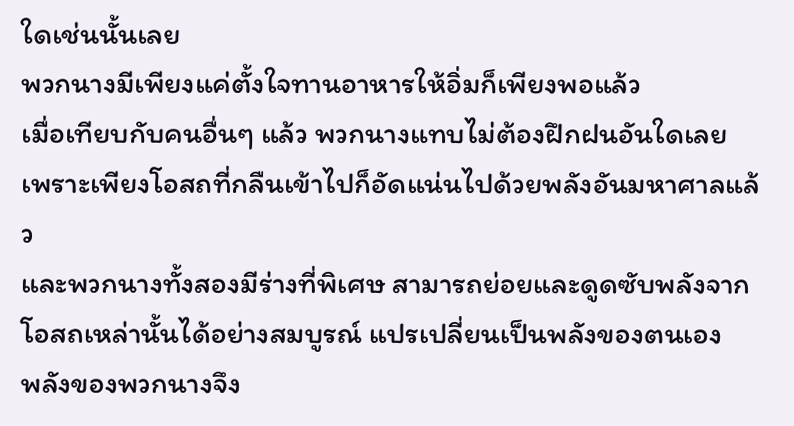ใดเช่นนั้นเลย
พวกนางมีเพียงแค่ตั้งใจทานอาหารให้อิ่มก็เพียงพอแล้ว
เมื่อเทียบกับคนอื่นๆ แล้ว พวกนางแทบไม่ต้องฝึกฝนอันใดเลย เพราะเพียงโอสถที่กลืนเข้าไปก็อัดแน่นไปด้วยพลังอันมหาศาลแล้ว
และพวกนางทั้งสองมีร่างที่พิเศษ สามารถย่อยและดูดซับพลังจากโอสถเหล่านั้นได้อย่างสมบูรณ์ แปรเปลี่ยนเป็นพลังของตนเอง
พลังของพวกนางจึง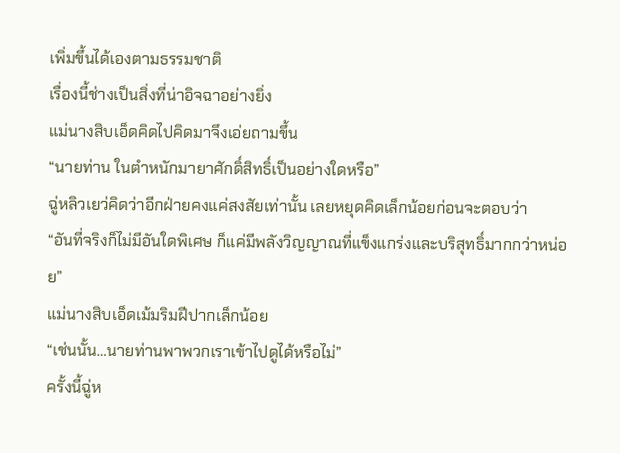เพิ่มขึ้นได้เองตามธรรมชาติ
เรื่องนี้ช่างเป็นสิ่งที่น่าอิจฉาอย่างยิ่ง
แม่นางสิบเอ็ดคิดไปคิดมาจึงเอ่ยถามขึ้น
“นายท่าน ในตำหนักมายาศักดิ์สิทธิ์เป็นอย่างใดหรือ”
ฉู่หลิวเยว่คิดว่าอีกฝ่ายคงแค่สงสัยเท่านั้น เลยหยุดคิดเล็กน้อยก่อนจะตอบว่า
“อันที่จริงก็ไม่มีอันใดพิเศษ ก็แค่มีพลังวิญญาณที่แข็งแกร่งและบริสุทธิ์มากกว่าหน่อย”
แม่นางสิบเอ็ดเม้มริมฝีปากเล็กน้อย
“เช่นนั้น…นายท่านพาพวกเราเข้าไปดูได้หรือไม่”
ครั้งนี้ฉู่ห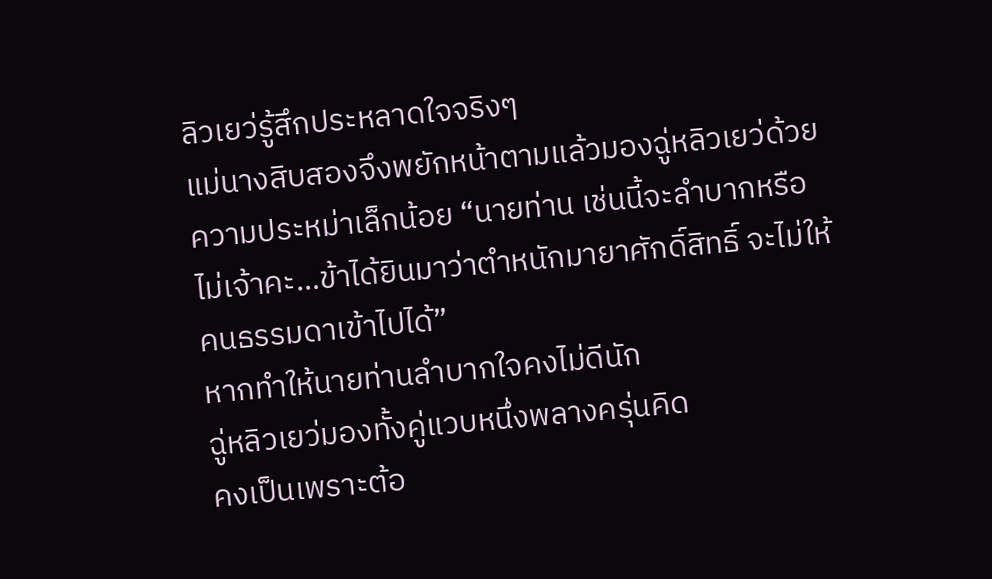ลิวเยว่รู้สึกประหลาดใจจริงๆ
แม่นางสิบสองจึงพยักหน้าตามแล้วมองฉู่หลิวเยว่ด้วยความประหม่าเล็กน้อย “นายท่าน เช่นนี้จะลำบากหรือไม่เจ้าคะ…ข้าได้ยินมาว่าตำหนักมายาศักดิ์สิทธิ์ จะไม่ให้คนธรรมดาเข้าไปได้”
หากทำให้นายท่านลำบากใจคงไม่ดีนัก
ฉู่หลิวเยว่มองทั้งคู่แวบหนึ่งพลางครุ่นคิด
คงเป็นเพราะต้อ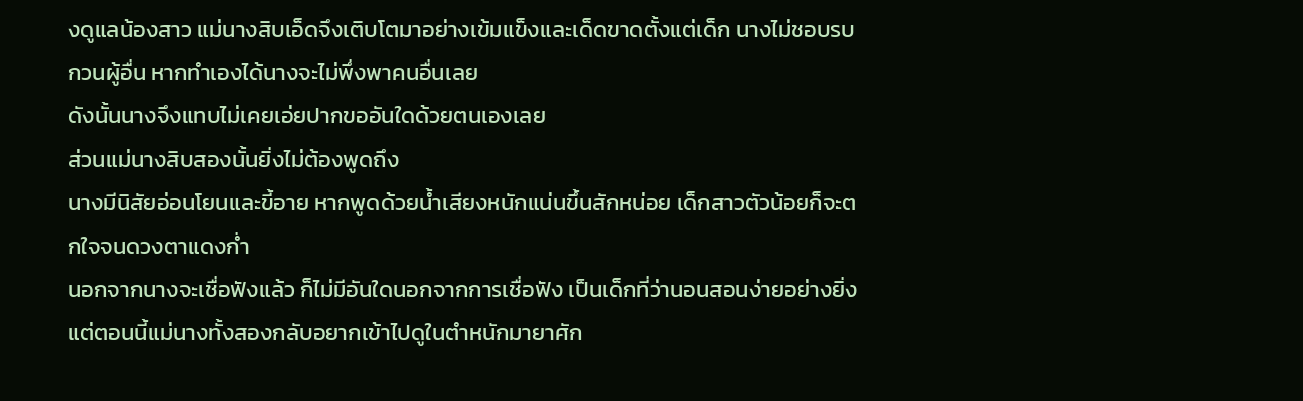งดูแลน้องสาว แม่นางสิบเอ็ดจึงเติบโตมาอย่างเข้มแข็งและเด็ดขาดตั้งแต่เด็ก นางไม่ชอบรบกวนผู้อื่น หากทำเองได้นางจะไม่พึ่งพาคนอื่นเลย
ดังนั้นนางจึงแทบไม่เคยเอ่ยปากขออันใดด้วยตนเองเลย
ส่วนแม่นางสิบสองนั้นยิ่งไม่ต้องพูดถึง
นางมีนิสัยอ่อนโยนและขี้อาย หากพูดด้วยน้ำเสียงหนักแน่นขึ้นสักหน่อย เด็กสาวตัวน้อยก็จะตกใจจนดวงตาแดงก่ำ
นอกจากนางจะเชื่อฟังแล้ว ก็ไม่มีอันใดนอกจากการเชื่อฟัง เป็นเด็กที่ว่านอนสอนง่ายอย่างยิ่ง
แต่ตอนนี้แม่นางทั้งสองกลับอยากเข้าไปดูในตำหนักมายาศัก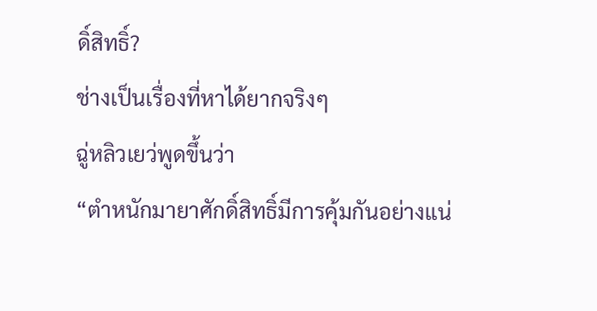ดิ์สิทธิ์?
ช่างเป็นเรื่องที่หาได้ยากจริงๆ
ฉู่หลิวเยว่พูดขึ้นว่า
“ตำหนักมายาศักดิ์สิทธิ์มีการคุ้มกันอย่างแน่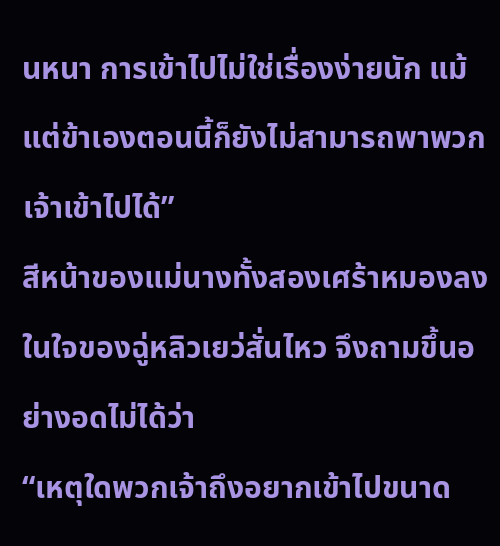นหนา การเข้าไปไม่ใช่เรื่องง่ายนัก แม้แต่ข้าเองตอนนี้ก็ยังไม่สามารถพาพวกเจ้าเข้าไปได้”
สีหน้าของแม่นางทั้งสองเศร้าหมองลง
ในใจของฉู่หลิวเยว่สั่นไหว จึงถามขึ้นอย่างอดไม่ได้ว่า
“เหตุใดพวกเจ้าถึงอยากเข้าไปขนาด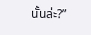นั้นล่ะ?”